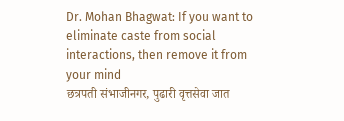Dr. Mohan Bhagwat: If you want to eliminate caste from social interactions, then remove it from your mind
छत्रपती संभाजीनगर, पुढारी वृत्तसेवा जात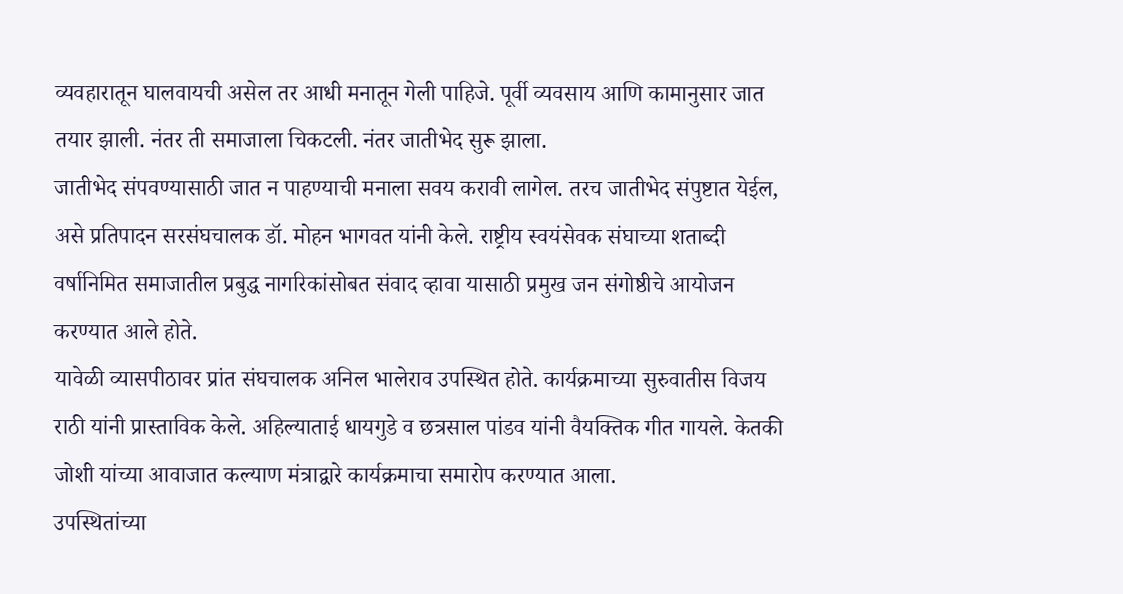व्यवहारातून घालवायची असेल तर आधी मनातून गेली पाहिजे. पूर्वी व्यवसाय आणि कामानुसार जात तयार झाली. नंतर ती समाजाला चिकटली. नंतर जातीभेद सुरू झाला.
जातीभेद संपवण्यासाठी जात न पाहण्याची मनाला सवय करावी लागेल. तरच जातीभेद संपुष्टात येईल, असे प्रतिपादन सरसंघचालक डॉ. मोहन भागवत यांनी केले. राष्ट्रीय स्वयंसेवक संघाच्या शताब्दी वर्षानिमित समाजातील प्रबुद्ध नागरिकांसोबत संवाद व्हावा यासाठी प्रमुख जन संगोष्ठीचे आयोजन करण्यात आले होते.
यावेळी व्यासपीठावर प्रांत संघचालक अनिल भालेराव उपस्थित होते. कार्यक्रमाच्या सुरुवातीस विजय राठी यांनी प्रास्ताविक केले. अहिल्याताई धायगुडे व छत्रसाल पांडव यांनी वैयक्तिक गीत गायले. केतकी जोशी यांच्या आवाजात कल्याण मंत्राद्वारे कार्यक्रमाचा समारोप करण्यात आला.
उपस्थितांच्या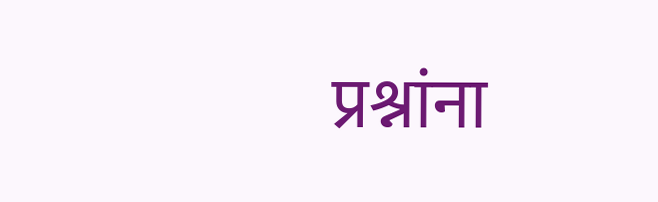प्रश्नांना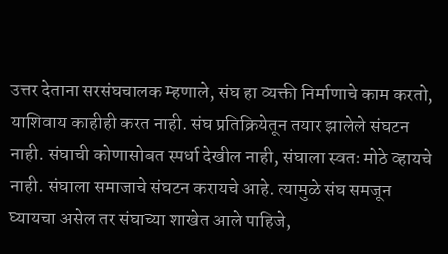उत्तर देताना सरसंघचालक म्हणाले, संघ हा व्यक्ती निर्माणाचे काम करतो, याशिवाय काहीही करत नाही. संघ प्रतिक्रियेतून तयार झालेले संघटन नाही. संघाची कोणासोबत स्पर्धा देखील नाही, संघाला स्वतः मोठे व्हायचे नाही. संघाला समाजाचे संघटन करायचे आहे. त्यामुळे संघ समजून घ्यायचा असेल तर संघाच्या शाखेत आले पाहिजे,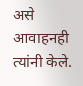असे आवाहनही त्यांनी केले.